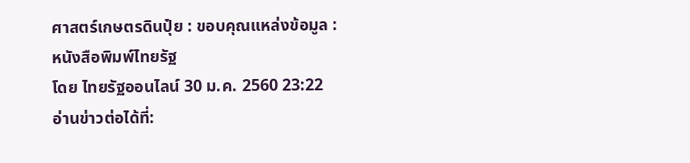ศาสตร์เกษตรดินปุ๋ย : ขอบคุณแหล่งข้อมูล : หนังสือพิมพ์ไทยรัฐ
โดย ไทยรัฐออนไลน์ 30 ม.ค. 2560 23:22
อ่านข่าวต่อได้ที่: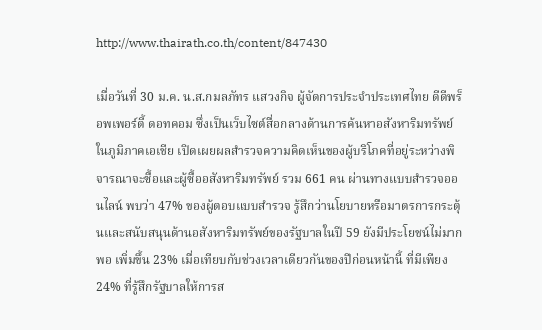http://www.thairath.co.th/content/847430

เมื่อวันที่ 30 ม.ค. น.ส.กมลภัทร แสวงกิจ ผู้จัดการประจำประเทศไทย ดีดีพร็อพเพอร์ตี้ ดอทคอม ซึ่งเป็นเว็บไซต์สื่อกลางด้านการค้นหาอสังหาริมทรัพย์ในภูมิภาคเอเชีย เปิดเผยผลสำรวจความคิดเห็นของผู้บริโภคที่อยู่ระหว่างพิจารณาจะซื้อและผู้ซื้ออสังหาริมทรัพย์ รวม 661 คน ผ่านทางแบบสำรวจออนไลน์ พบว่า 47% ของผู้ตอบแบบสำรวจ รู้สึกว่านโยบายหรือมาตรการกระตุ้นและสนับสนุนด้านอสังหาริมทรัพย์ของรัฐบาลในปี 59 ยังมีประโยชน์ไม่มากพอ เพิ่มขึ้น 23% เมื่อเทียบกับช่วงเวลาเดียวกันของปีก่อนหน้านี้ ที่มีเพียง 24% ที่รู้สึกรัฐบาลให้การส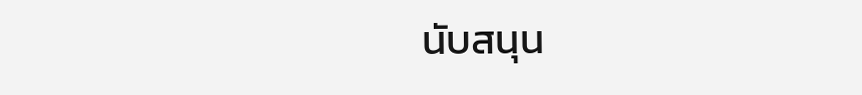นับสนุน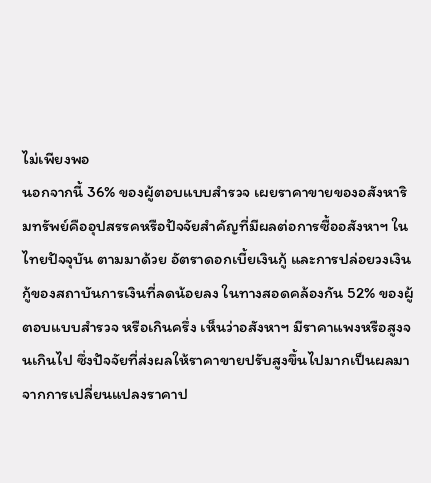ไม่เพียงพอ
นอกจากนี้ 36% ของผู้ตอบแบบสำรวจ เผยราคาขายของอสังหาริมทรัพย์คืออุปสรรคหรือปัจจัยสำคัญที่มีผลต่อการซื้ออสังหาฯ ในไทยปัจจุบัน ตามมาด้วย อัตราดอกเบี้ยเงินกู้ และการปล่อยวงเงินกู้ของสถาบันการเงินที่ลดน้อยลง ในทางสอดคล้องกัน 52% ของผู้ตอบแบบสำรวจ หรือเกินครึ่ง เห็นว่าอสังหาฯ มีราคาแพงหรือสูงจนเกินไป ซึ่งปัจจัยที่ส่งผลให้ราคาขายปรับสูงขึ้นไปมากเป็นผลมาจากการเปลี่ยนแปลงราคาป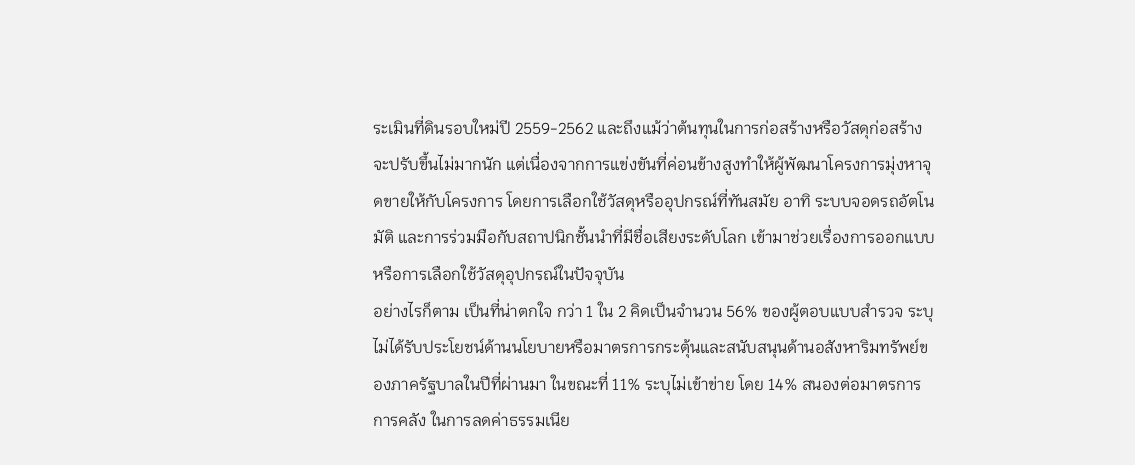ระเมินที่ดินรอบใหม่ปี 2559-2562 และถึงแม้ว่าต้นทุนในการก่อสร้างหรือวัสดุก่อสร้างจะปรับขึ้นไม่มากนัก แต่เนื่องจากการแข่งขันที่ค่อนข้างสูงทำให้ผู้พัฒนาโครงการมุ่งหาจุดขายให้กับโครงการ โดยการเลือกใช้วัสดุหรืออุปกรณ์ที่ทันสมัย อาทิ ระบบจอดรถอัตโนมัติ และการร่วมมือกับสถาปนิกชั้นนำที่มีชื่อเสียงระดับโลก เข้ามาช่วยเรื่องการออกแบบหรือการเลือกใช้วัสดุอุปกรณ์ในปัจจุบัน
อย่างไรก็ตาม เป็นที่น่าตกใจ กว่า 1 ใน 2 คิดเป็นจำนวน 56% ของผู้ตอบแบบสำรวจ ระบุไม่ได้รับประโยชน์ด้านนโยบายหรือมาตรการกระตุ้นและสนับสนุนด้านอสังหาริมทรัพย์ของภาครัฐบาลในปีที่ผ่านมา ในขณะที่ 11% ระบุไม่เข้าข่าย โดย 14% สนองต่อมาตรการการคลัง ในการลดค่าธรรมเนีย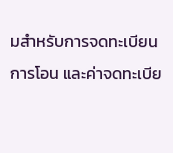มสำหรับการจดทะเบียนการโอน และค่าจดทะเบีย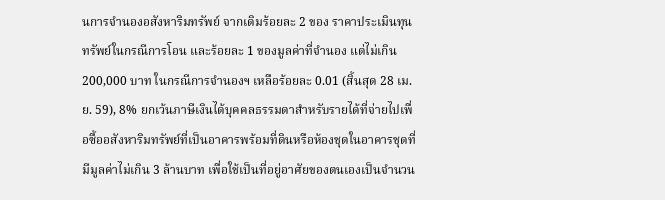นการจำนองอสังหาริมทรัพย์ จากเดิมร้อยละ 2 ของ ราคาประเมินทุนทรัพย์ในกรณีการโอน และร้อยละ 1 ของมูลค่าที่จำนอง แต่ไม่เกิน 200,000 บาท ในกรณีการจำนองฯ เหลือร้อยละ 0.01 (สิ้นสุด 28 เม.ย. 59), 8% ยกเว้นภาษีเงินได้บุคคลธรรมดาสำหรับรายได้ที่จ่ายไปเพื่อซื้ออสังหาริมทรัพย์ที่เป็นอาคารพร้อมที่ดินหรือห้องชุดในอาคารชุดที่มีมูลค่าไม่เกิน 3 ล้านบาท เพื่อใช้เป็นที่อยู่อาศัยของตนเองเป็นจำนวน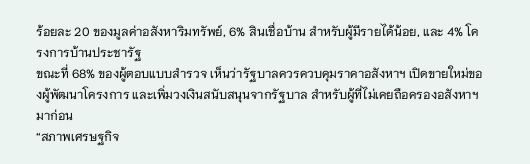ร้อยละ 20 ของมูลค่าอสังหาริมทรัพย์, 6% สินเชื่อบ้าน สำหรับผู้มีรายได้น้อย, และ 4% โครงการบ้านประชารัฐ
ขณะที่ 68% ของผู้ตอบแบบสำรวจ เห็นว่ารัฐบาลควรควบคุมราคาอสังหาฯ เปิดขายใหม่ของผู้พัฒนาโครงการ และเพิ่มวงเงินสนับสนุนจากรัฐบาล สำหรับผู้ที่ไม่เคยถือครองอสังหาฯ มาก่อน
“สภาพเศรษฐกิจ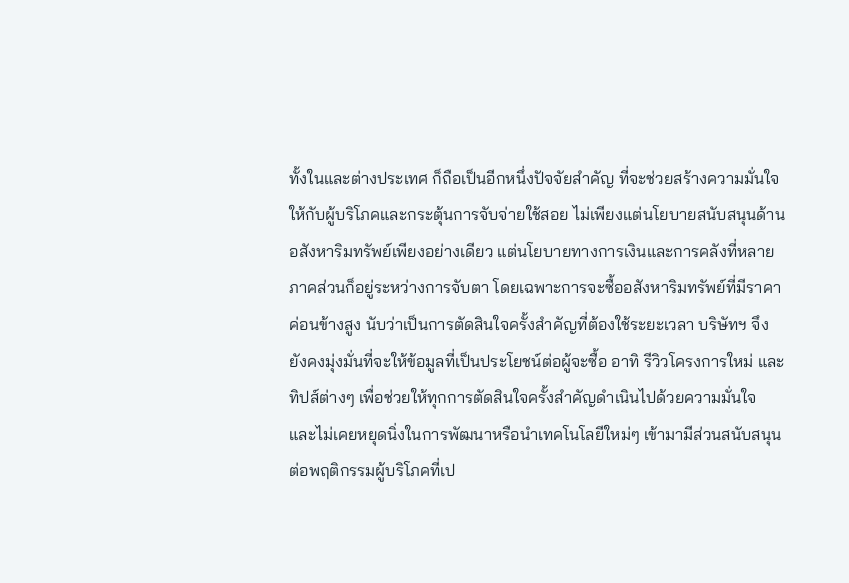ทั้งในและต่างประเทศ ก็ถือเป็นอีกหนึ่งปัจจัยสำคัญ ที่จะช่วยสร้างความมั่นใจให้กับผู้บริโภคและกระตุ้นการจับจ่ายใช้สอย ไม่เพียงแต่นโยบายสนับสนุนด้านอสังหาริมทรัพย์เพียงอย่างเดียว แต่นโยบายทางการเงินและการคลังที่หลายภาคส่วนก็อยู่ระหว่างการจับตา โดยเฉพาะการจะซื้ออสังหาริมทรัพย์ที่มีราคาค่อนข้างสูง นับว่าเป็นการตัดสินใจครั้งสำคัญที่ต้องใช้ระยะเวลา บริษัทฯ จึงยังคงมุ่งมั่นที่จะให้ข้อมูลที่เป็นประโยชน์ต่อผู้จะซื้อ อาทิ รีวิวโครงการใหม่ และทิปส์ต่างๆ เพื่อช่วยให้ทุกการตัดสินใจครั้งสำคัญดำเนินไปด้วยความมั่นใจ และไม่เคยหยุดนิ่งในการพัฒนาหรือนำเทคโนโลยีใหม่ๆ เข้ามามีส่วนสนับสนุนต่อพฤติกรรมผู้บริโภคที่เป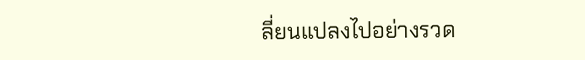ลี่ยนแปลงไปอย่างรวด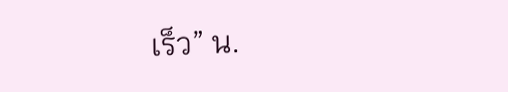เร็ว” น.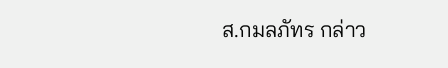ส.กมลภัทร กล่าว